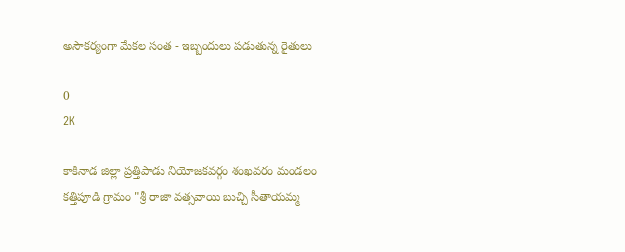అసౌకర్యంగా మేకల సంత - ఇబ్బందులు పడుతున్న రైతులు

0
2K

కాకినాడ జిల్లా ప్రత్తిపాడు నియోజకవర్గం శంఖవరం మండలం కత్తిపూడి గ్రామం "శ్రీ రాజా వత్సవాయి బుచ్చి సీతాయమ్మ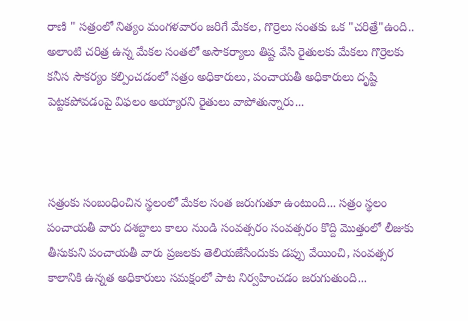రాణి " సత్రంలో నిత్యం మంగళవారం జరిగే మేకల, గొర్రెలు సంతకు ఒక "చరిత్రే"ఉంది.. అలాంటి చరిత్ర ఉన్న మేకల సంతలో అసౌకర్యాలు తిష్ట వేసి రైతులకు మేకలు గొర్రెలకు కనీస సౌకర్యం కల్పించడంలో సత్రం అధికారులు, పంచాయతీ అధికారులు దృష్టి పెట్టకపోవడంపై విఫలం అయ్యారని రైతులు వాపోతున్నారు...



సత్రంకు సంబంధించిన స్థలంలో మేకల సంత జరుగుతూ ఉంటుంది... సత్రం స్థలం పంచాయతీ వారు దశబ్దాలు కాలం నుండి సంవత్సరం సంవత్సరం కొద్ది మొత్తంలో లీజుకు తీసుకుని పంచాయతీ వారు ప్రజలకు తెలియజేసేందుకు డప్పు వేయించి, సంవత్సర కాలానికి ఉన్నత అధికారులు సమక్షంలో పాట నిర్వహించడం జరుగుతుంది...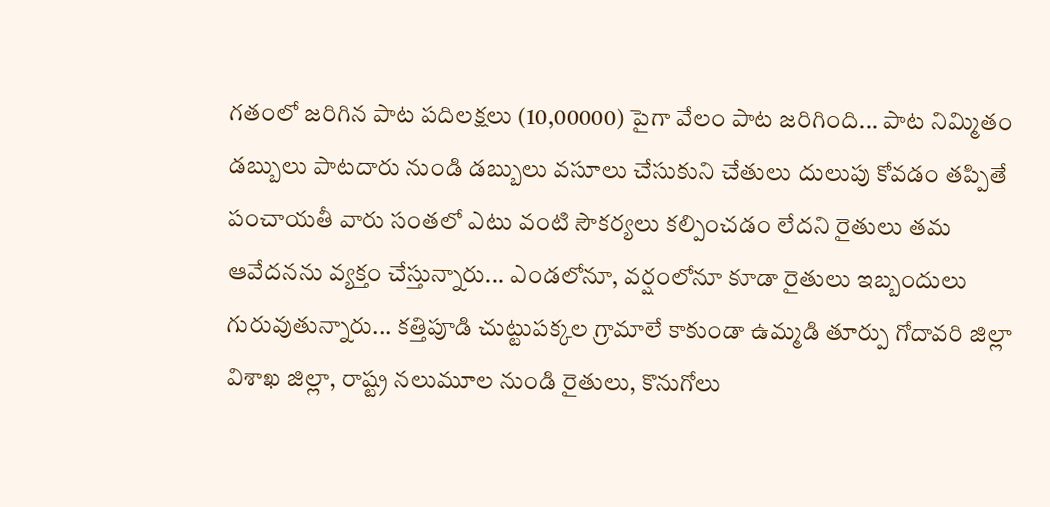గతంలో జరిగిన పాట పదిలక్షలు (10,00000) పైగా వేలం పాట జరిగింది... పాట నిమ్మితం డబ్బులు పాటదారు నుండి డబ్బులు వసూలు చేసుకుని చేతులు దులుపు కోవడం తప్పితే పంచాయతీ వారు సంతలో ఎటు వంటి సౌకర్యలు కల్పించడం లేదని రైతులు తమ ఆవేదనను వ్యక్తం చేస్తున్నారు... ఎండలోనూ, వర్షంలోనూ కూడా రైతులు ఇబ్బందులు గురువుతున్నారు... కత్తిపూడి చుట్టుపక్కల గ్రామాలే కాకుండా ఉమ్మడి తూర్పు గోదావరి జిల్లా విశాఖ జిల్లా, రాష్ట్ర నలుమూల నుండి రైతులు, కొనుగోలు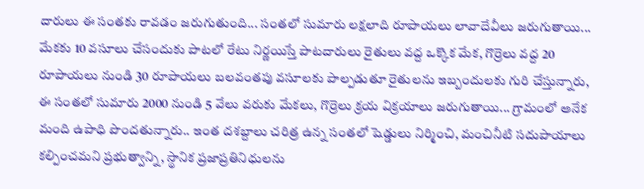దారులు ఈ సంతకు రావడం జరుగుతుంది... సంతలో సుమారు లక్షలాది రూపాయలు లావాదేవీలు జరుగుతాయి... మేకకు 10 వసూలు చేసందుకు పాటలో రేటు నిర్ణయిస్తే పాటదారులు రైతులు వద్ద ఒక్కొక మేక, గొర్రెలు వద్ద 20 రూపాయలు నుండి 30 రూపాయలు బలవంతపు వసూలకు పాల్పడుతూ రైతులను ఇబ్బందులకు గురి చేస్తున్నారు, ఈ సంతలో సుమారు 2000 నుండి 5 వేలు వరుకు మేకలు, గొర్రెలు క్రయ విక్రయాలు జరుగుతాయి... గ్రామంలో అనేక మంది ఉపాధి పొందతున్నారు.. ఇంత దశబ్దాలు చరిత్ర ఉన్న సంతలో షెడ్డులు నిర్మించి, మంచినీటి సదుపాయాలు కల్పించమని ప్రభుత్వాన్ని, స్థానిక ప్రజాప్రతినిధులను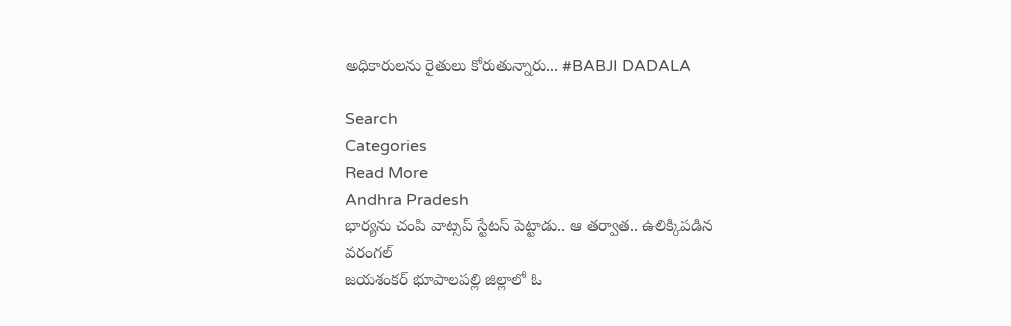అధికారులను రైతులు కోరుతున్నారు... #BABJI DADALA

Search
Categories
Read More
Andhra Pradesh
భార్యను చంపి వాట్సప్ స్టేటస్ పెట్టాడు.. ఆ తర్వాత.. ఉలిక్కిపడిన వరంగల్
జయశంకర్ భూపాలపల్లి జిల్లాలో ఓ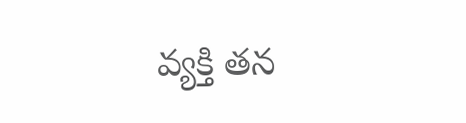వ్యక్తి తన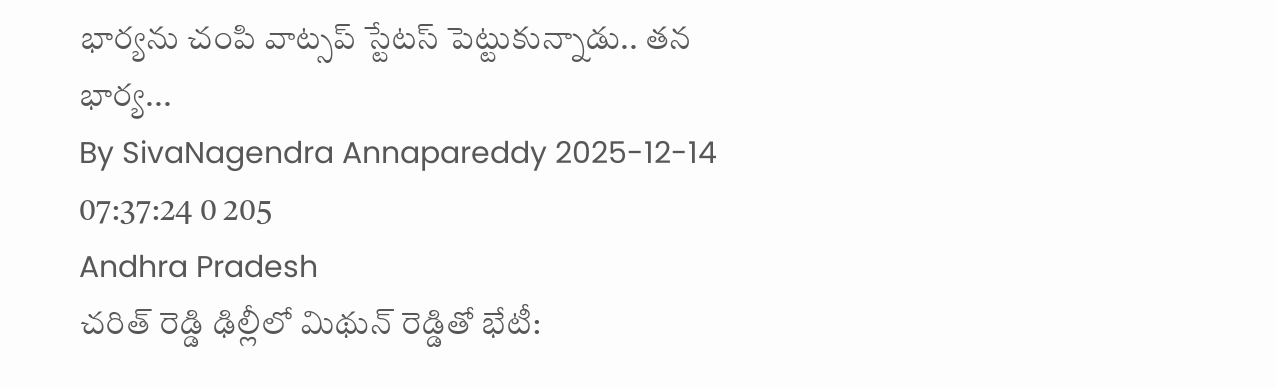భార్యను చంపి వాట్సప్ స్టేటస్ పెట్టుకున్నాడు.. తన భార్య...
By SivaNagendra Annapareddy 2025-12-14 07:37:24 0 205
Andhra Pradesh
చరిత్ రెడ్డి ఢిల్లీలో మిథున్ రెడ్డితో భేటీ: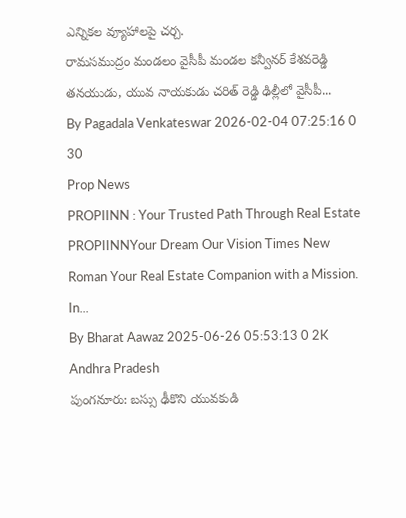ఎన్నికల వ్యూహాలపై చర్చ.
రామసముద్రం మండలం వైసీపీ మండల కన్వీనర్ కేశవరెడ్డి తనయుడు, యువ నాయకుడు చరిత్ రెడ్డి ఢిల్లీలో వైసీపీ...
By Pagadala Venkateswar 2026-02-04 07:25:16 0 30
Prop News
PROPIINN : Your Trusted Path Through Real Estate
PROPIINNYour Dream Our Vision Times New Roman Your Real Estate Companion with a Mission. In...
By Bharat Aawaz 2025-06-26 05:53:13 0 2K
Andhra Pradesh
పుంగనూరు: బస్సు ఢీకొని యువకుడి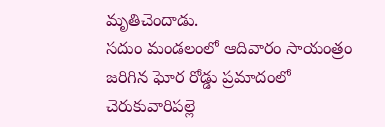మృతిచెందాడు.
సదుం మండలంలో ఆదివారం సాయంత్రం జరిగిన ఘోర రోడ్డు ప్రమాదంలో చెరుకువారిపల్లె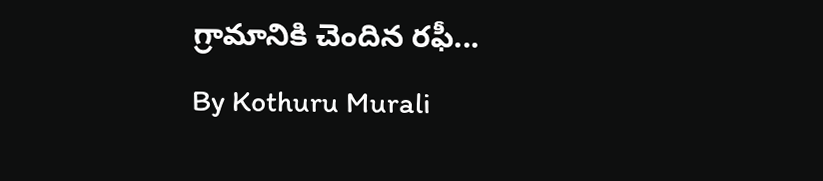గ్రామానికి చెందిన రఫీ...
By Kothuru Murali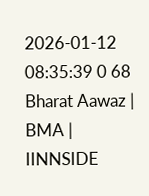2026-01-12 08:35:39 0 68
Bharat Aawaz | BMA | IINNSIDE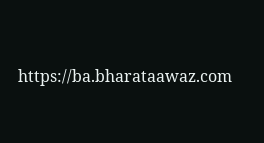https://ba.bharataawaz.com